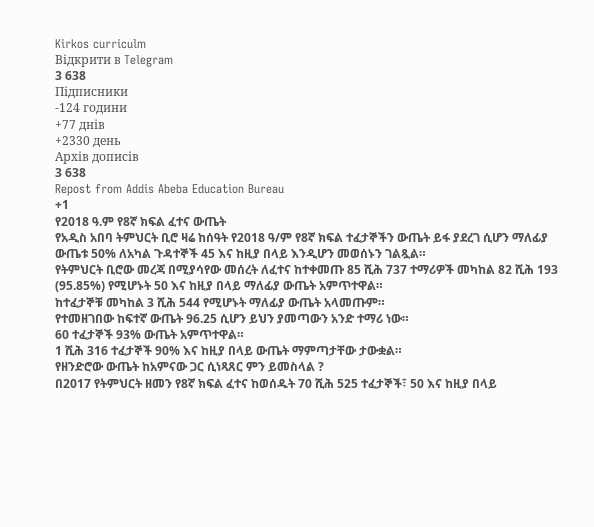Kirkos curriculm
Відкрити в Telegram
3 638
Підписники
-124 години
+77 днів
+2330 день
Архів дописів
3 638
Repost from Addis Abeba Education Bureau
+1
የ2018 ዓ.ም የ8ኛ ክፍል ፈተና ውጤት
የአዲስ አበባ ትምህርት ቢሮ ዛሬ ከሰዓት የ2018 ዓ/ም የ8ኛ ክፍል ተፈታኞችን ውጤት ይፋ ያደረገ ሲሆን ማለፊያ ውጤቱ 50% ለአካል ጉዳተኞች 45 እና ከዚያ በላይ እንዲሆን መወሰኑን ገልጿል።
የትምህርት ቢሮው መረጃ በሚያሳየው መሰረት ለፈተና ከተቀመጡ 85 ሺሕ 737 ተማሪዎች መካከል 82 ሺሕ 193 (95.85%) የሚሆኑት 50 እና ከዚያ በላይ ማለፊያ ውጤት አምጥተዋል።
ከተፈታኞቹ መካከል 3 ሺሕ 544 የሚሆኑት ማለፊያ ውጤት አላመጡም።
የተመዘገበው ከፍተኛ ውጤት 96.25 ሲሆን ይህን ያመጣውን አንድ ተማሪ ነው።
60 ተፈታኞች 93% ውጤት አምጥተዋል።
1 ሺሕ 316 ተፈታኞች 90% እና ከዚያ በላይ ውጤት ማምጣታቸው ታውቋል።
የዘንድሮው ውጤት ከአምናው ጋር ሲነጻጸር ምን ይመስላል ?
በ2017 የትምህርት ዘመን የ8ኛ ክፍል ፈተና ከወሰዱት 70 ሺሕ 525 ተፈታኞች፣ 50 እና ከዚያ በላይ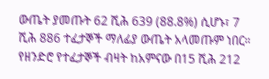ውጤት ያመጡት 62 ሺሕ 639 (88.8%) ሲሆኑ፣ 7 ሺሕ 886 ተፈታኞች ማለፊያ ውጤት አላመጡም ነበር።
የዘንድሮ የተፈታኞች ብዛት ከአምናው በ15 ሺሕ 212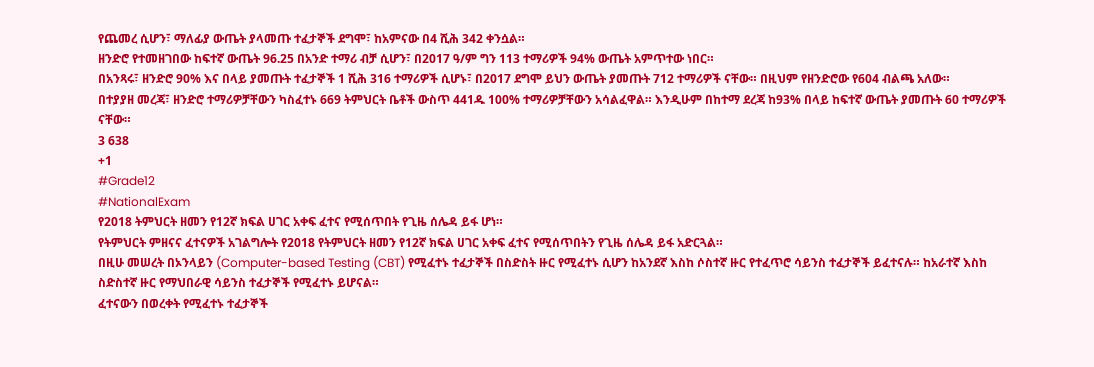የጨመረ ሲሆን፣ ማለፊያ ውጤት ያላመጡ ተፈታኞች ደግሞ፣ ከአምናው በ4 ሺሕ 342 ቀንሷል።
ዘንድሮ የተመዘገበው ከፍተኛ ውጤት 96.25 በአንድ ተማሪ ብቻ ሲሆን፣ በ2017 ዓ/ም ግን 113 ተማሪዎች 94% ውጤት አምጥተው ነበር።
በአንጻሩ፣ ዘንድሮ 90% እና በላይ ያመጡት ተፈታኞች 1 ሺሕ 316 ተማሪዎች ሲሆኑ፣ በ2017 ደግሞ ይህን ውጤት ያመጡት 712 ተማሪዎች ናቸው። በዚህም የዘንድሮው የ604 ብልጫ አለው።
በተያያዘ መረጃ፣ ዘንድሮ ተማሪዎቻቸውን ካስፈተኑ 669 ትምህርት ቤቶች ውስጥ 441ዱ 100% ተማሪዎቻቸውን አሳልፈዋል። እንዲሁም በከተማ ደረጃ ከ93% በላይ ከፍተኛ ውጤት ያመጡት 60 ተማሪዎች ናቸው።
3 638
+1
#Grade12
#NationalExam
የ2018 ትምህርት ዘመን የ12ኛ ክፍል ሀገር አቀፍ ፈተና የሚሰጥበት የጊዜ ሰሌዳ ይፋ ሆነ።
የትምህርት ምዘናና ፈተናዎች አገልግሎት የ2018 የትምህርት ዘመን የ12ኛ ክፍል ሀገር አቀፍ ፈተና የሚሰጥበትን የጊዜ ሰሌዳ ይፋ አድርጓል።
በዚሁ መሠረት በኦንላይን (Computer-based Testing (CBT) የሚፈተኑ ተፈታኞች በስድስት ዙር የሚፈተኑ ሲሆን ከአንደኛ እስከ ሶስተኛ ዙር የተፈጥሮ ሳይንስ ተፈታኞች ይፈተናሉ። ከአራተኛ እስከ ስድስተኛ ዙር የማህበራዊ ሳይንስ ተፈታኞች የሚፈተኑ ይሆናል።
ፈተናውን በወረቀት የሚፈተኑ ተፈታኞች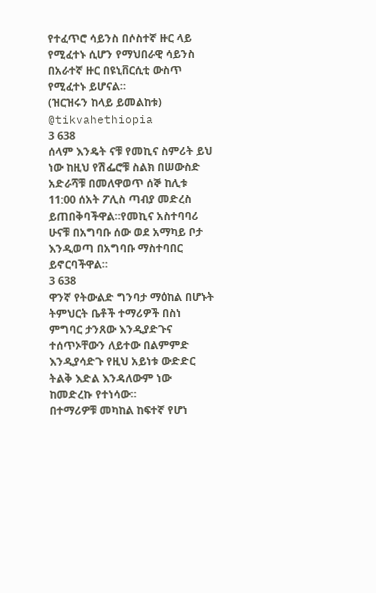የተፈጥሮ ሳይንስ በሶስተኛ ዙር ላይ የሚፈተኑ ሲሆን የማህበራዊ ሳይንስ በአራተኛ ዙር በዩኒቨርሲቲ ውስጥ የሚፈተኑ ይሆናል።
(ዝርዝሩን ከላይ ይመልከቱ)
@tikvahethiopia
3 638
ሰላም እንዴት ናቹ የመኪና ስምሪት ይህ ነው ከዚህ የሽፌሮቹ ስልክ በሠውስድ አድራሻቹ በመለዋወጥ ሰኞ ከሊቱ 11:00 ሰአት ፖሊስ ጣብያ መድረስ ይጠበቅባችዋል።የመኪና አስተባባሪ ሁናቹ በአግባቡ ሰው ወደ አማካይ ቦታ እንዲወጣ በአግባቡ ማስተባበር ይኖርባችዋል።
3 638
ዋንኛ የትውልድ ግንባታ ማዕከል በሆኑት ትምህርት ቤቶች ተማሪዎች በስነ ምግባር ታንጸው እንዲያድጉና ተሰጥኦቸውን ለይተው በልምምድ እንዲያሳድጉ የዚህ አይነቱ ውድድር ትልቅ እድል እንዳለውም ነው ከመድረኩ የተነሳው።
በተማሪዎቹ መካከል ከፍተኛ የሆነ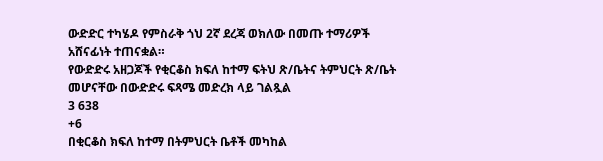ውድድር ተካሄዶ የምስራቅ ጎህ 2ኛ ደረጃ ወክለው በመጡ ተማሪዎች አሸናፊነት ተጠናቋል።
የውድድሩ አዘጋጆች የቂርቆስ ክፍለ ከተማ ፍትህ ጽ/ቤትና ትምህርት ጽ/ቤት መሆናቸው በውድድሩ ፍጻሜ መድረክ ላይ ገልጿል
3 638
+6
በቂርቆስ ክፍለ ከተማ በትምህርት ቤቶች መካከል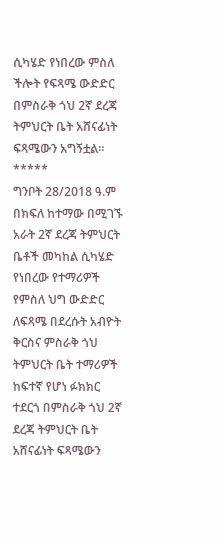ሲካሄድ የነበረው ምስለ ችሎት የፍጻሜ ውድድር በምስራቅ ጎህ 2ኛ ደረጃ ትምህርት ቤት አሸናፊነት ፍጻሜውን አግኝቷል፡፡
*****
ግንቦት 28/2018 ዓ.ም
በክፍለ ከተማው በሚገኙ አራት 2ኛ ደረጃ ትምህርት ቤቶች መካከል ሲካሄድ የነበረው የተማሪዎች የምስለ ህግ ውድድር ለፍጻሜ በደረሱት አብዮት ቅርስና ምስራቅ ጎህ ትምህርት ቤት ተማሪዎች ከፍተኛ የሆነ ፉክክር ተደርጎ በምስራቅ ጎህ 2ኛ ደረጃ ትምህርት ቤት አሸናፊነት ፍጻሜውን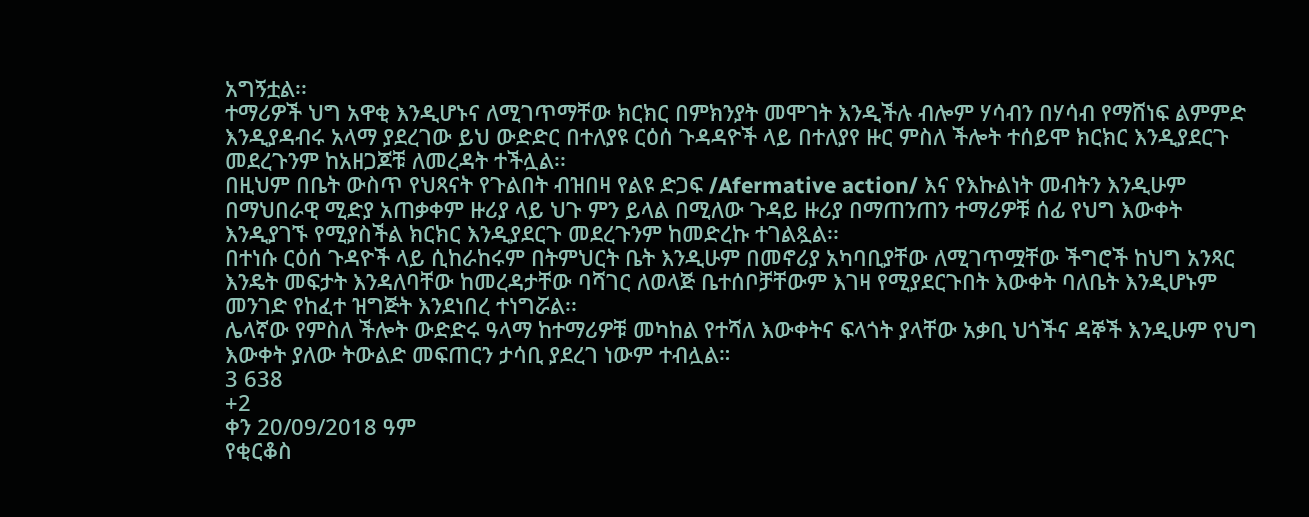አግኝቷል፡፡
ተማሪዎች ህግ አዋቂ እንዲሆኑና ለሚገጥማቸው ክርክር በምክንያት መሞገት እንዲችሉ ብሎም ሃሳብን በሃሳብ የማሸነፍ ልምምድ እንዲያዳብሩ አላማ ያደረገው ይህ ውድድር በተለያዩ ርዕሰ ጉዳዳዮች ላይ በተለያየ ዙር ምስለ ችሎት ተሰይሞ ክርክር እንዲያደርጉ መደረጉንም ከአዘጋጆቹ ለመረዳት ተችሏል፡፡
በዚህም በቤት ውስጥ የህጻናት የጉልበት ብዝበዛ የልዩ ድጋፍ /Afermative action/ እና የእኩልነት መብትን እንዲሁም በማህበራዊ ሚድያ አጠቃቀም ዙሪያ ላይ ህጉ ምን ይላል በሚለው ጉዳይ ዙሪያ በማጠንጠን ተማሪዎቹ ሰፊ የህግ እውቀት እንዲያገኙ የሚያስችል ክርክር እንዲያደርጉ መደረጉንም ከመድረኩ ተገልጿል፡፡
በተነሱ ርዕሰ ጉዳዮች ላይ ሲከራከሩም በትምህርት ቤት እንዲሁም በመኖሪያ አካባቢያቸው ለሚገጥሟቸው ችግሮች ከህግ አንጻር እንዴት መፍታት እንዳለባቸው ከመረዳታቸው ባሻገር ለወላጅ ቤተሰቦቻቸውም እገዛ የሚያደርጉበት እውቀት ባለቤት እንዲሆኑም መንገድ የከፈተ ዝግጅት እንደነበረ ተነግሯል፡፡
ሌላኛው የምስለ ችሎት ውድድሩ ዓላማ ከተማሪዎቹ መካከል የተሻለ እውቀትና ፍላጎት ያላቸው አቃቢ ህጎችና ዳኞች እንዲሁም የህግ እውቀት ያለው ትውልድ መፍጠርን ታሳቢ ያደረገ ነውም ተብሏል።
3 638
+2
ቀን 20/09/2018 ዓም
የቂርቆስ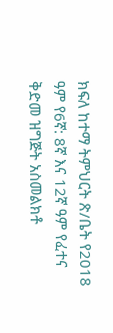ክፍለ ከተማ ትምህርት ጽ/ቤት የ2018 ዓም የ6ኛ: 8ኛ እና 12ኛ ዓም የፈተና ቅድመ ዝግጅት አስመልክቶ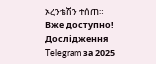ኦረንቴሽን ተሰጠ።
Вже доступно! Дослідження Telegram за 2025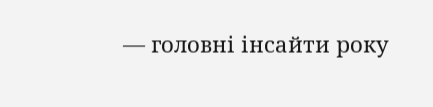— головні інсайти року